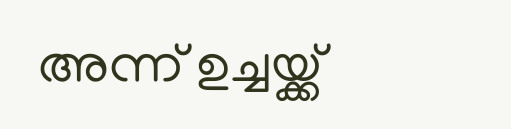അന്ന് ഉച്ചയ്ക്ക്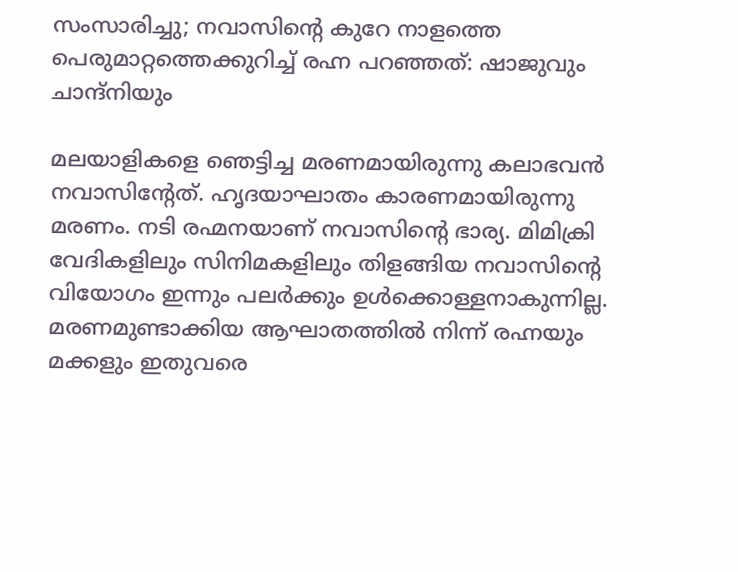സംസാരിച്ചു; നവാസിന്റെ കുറേ നാളത്തെ പെരുമാറ്റത്തെക്കുറിച്ച് രഹ്ന പറഞ്ഞത്: ഷാജുവും ചാന്ദ്നിയും

മലയാളികളെ ഞെട്ടിച്ച മരണമായിരുന്നു കലാഭവൻ നവാസിന്റേത്. ഹൃദയാഘാതം കാരണമായിരുന്നു മരണം. നടി രഹ്മനയാണ് നവാസിന്റെ ഭാര്യ. മിമിക്രി വേദികളിലും സിനിമകളിലും തിളങ്ങിയ നവാസിന്റെ വിയോഗം ഇന്നും പലർക്കും ഉൾക്കൊള്ളനാകുന്നില്ല. മരണമുണ്ടാക്കിയ ആഘാതത്തിൽ നിന്ന് രഹ്നയും മക്കളും ഇതുവരെ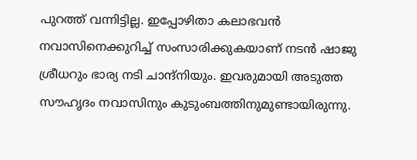പുറത്ത് വന്നിട്ടില്ല. ഇപ്പോഴിതാ കലാഭവൻ നവാസിനെക്കുറിച്ച് സംസാരിക്കുകയാണ് നടൻ ഷാജു ശ്രീധറും ഭാര്യ നടി ചാന്ദ്നിയും. ഇവരുമായി അടുത്ത സൗഹൃദം നവാസിനും കുടുംബത്തിനുമുണ്ടായിരുന്നു.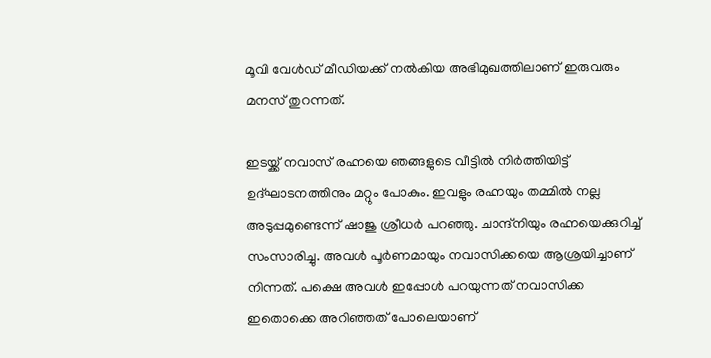മൂവി വേൾഡ് മീഡിയക്ക് നൽകിയ അഭിമുഖത്തിലാണ് ഇരുവരും മനസ് തുറന്നത്.

ഇടയ്ക്ക് നവാസ് രഹ്നയെ ഞങ്ങളുടെ വീട്ടിൽ നിർത്തിയി‌ട്ട് ഉദ്ഘാടനത്തിനും മറ്റും പോകും. ഇവളും രഹ്നയും തമ്മിൽ നല്ല അടുപ്പമുണ്ടെന്ന് ഷാജു ശ്രീധർ പറഞ്ഞു. ചാന്ദ്നിയും രഹ്നയെക്കുറിച്ച് സംസാരിച്ചു. അവൾ പൂർണമായും നവാസിക്കയെ ആശ്രയിച്ചാണ് നിന്നത്. പക്ഷെ അവൾ ഇപ്പോൾ പറയുന്നത് നവാസിക്ക ഇതൊക്കെ അറിഞ്ഞത് പോലെയാണ്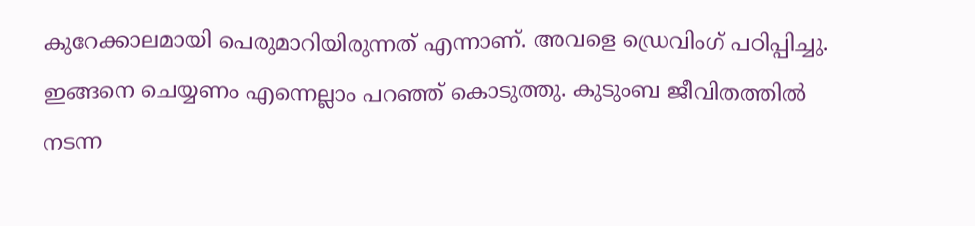കുറേക്കാലമായി പെരുമാറിയിരുന്നത് എന്നാണ്. അവളെ ഡ്രെവിംഗ് പഠിപ്പിച്ചു. ഇങ്ങനെ ചെയ്യണം എന്നെല്ലാം പറഞ്ഞ് കൊടുത്തു. കുടുംബ ജീവിതത്തിൽ നടന്ന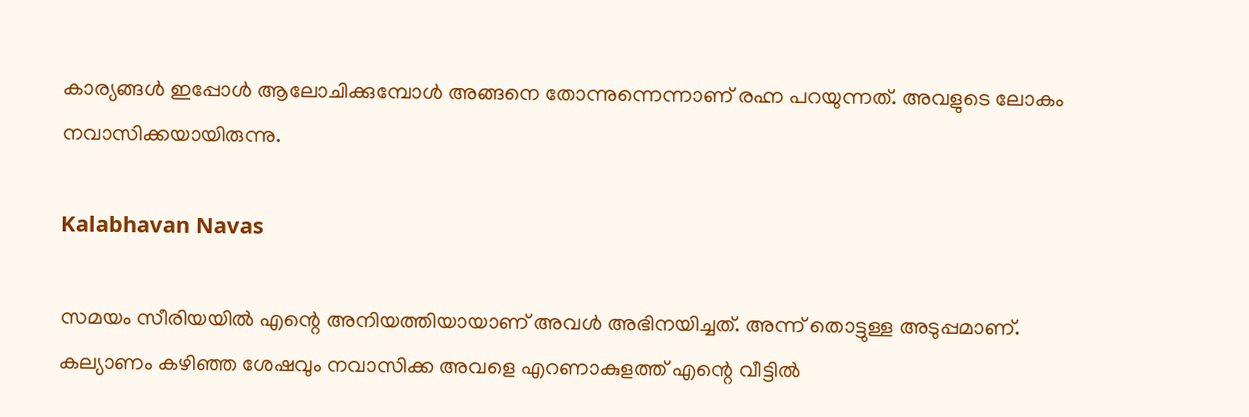കാര്യങ്ങൾ ഇപ്പോൾ ആലോചിക്കുമ്പോൾ അങ്ങനെ തോന്നുന്നെന്നാണ് രഹ്ന പറയുന്നത്. അവളു‌ടെ ലോകം നവാസിക്കയായിരുന്നു.

Kalabhavan Navas

സമയം സീരിയയിൽ എന്റെ അനിയത്തിയായാണ് അവൾ അഭിനയിച്ചത്. അന്ന് തൊട്ടുള്ള അടുപ്പമാണ്. കല്യാണം കഴിഞ്ഞ ശേഷവും നവാസിക്ക അവളെ എറണാകുളത്ത് എന്റെ വീട്ടിൽ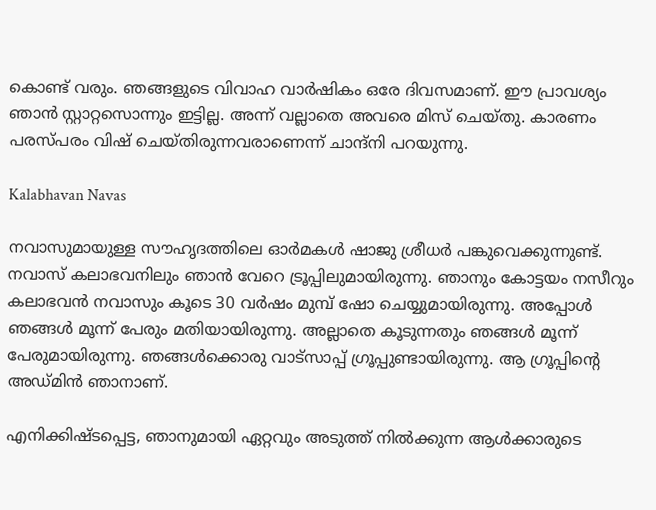കൊണ്ട് വരും. ഞങ്ങളുടെ വിവാഹ വാർഷികം ഒരേ ദിവസമാണ്. ഈ പ്രാവശ്യം ഞാൻ സ്റ്റാറ്റസൊന്നും ഇട്ടില്ല. അന്ന് വല്ലാതെ അവരെ മിസ് ചെയ്തു. കാരണം പരസ്പരം വിഷ് ചെയ്തിരുന്നവരാണെന്ന് ചാന്ദ്നി പറയുന്നു.

Kalabhavan Navas

നവാസുമായുള്ള സൗഹൃദത്തിലെ ഓർമകൾ ഷാജു ശ്രീധർ പങ്കുവെക്കുന്നുണ്ട്. നവാസ് കലാഭവനിലും ഞാൻ വേറെ ട്രൂപ്പിലുമായിരുന്നു. ഞാനും കോട്ടയം നസീറും കലാഭവൻ നവാസും കൂടെ 30 വർഷം മുമ്പ് ഷോ ചെയ്യുമായിരുന്നു. അപ്പോൾ ഞങ്ങൾ മൂന്ന് പേരും മതിയായിരുന്നു. അല്ലാതെ കൂടുന്നതും ഞങ്ങൾ മൂന്ന് പേരുമായിരുന്നു. ഞങ്ങൾക്കൊരു വാട്സാപ്പ് ഗ്രൂപ്പുണ്ടായിരുന്നു. ആ ഗ്രൂപ്പിന്റെ അഡ്മിൻ ഞാനാണ്.

എനിക്കിഷ്ടപ്പെട്ട, ഞാനുമായി ഏറ്റവും അടുത്ത് നിൽക്കുന്ന ആൾക്കാരുടെ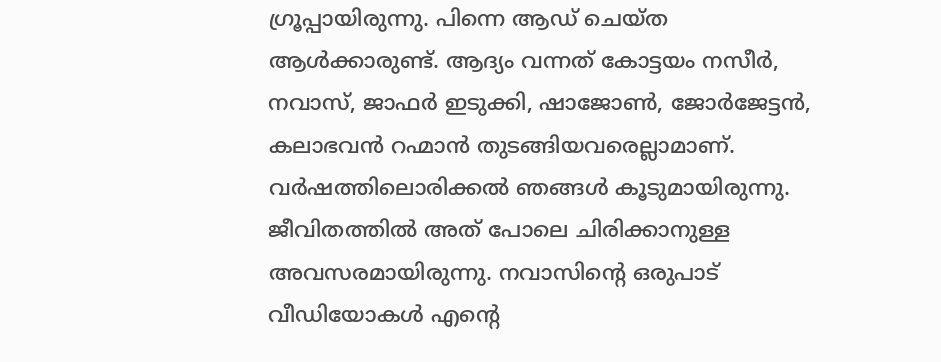ഗ്രൂപ്പായിരുന്നു. പിന്നെ ആഡ് ചെയ്ത ആൾക്കാരുണ്ട്. ആദ്യം വന്നത് കോട്ടയം നസീർ, നവാസ്, ജാഫർ ഇടുക്കി, ഷാജോൺ, ജോർജേട്ടൻ, കലാഭവൻ റഹ്മാൻ തുടങ്ങിയവരെല്ലാമാണ്. വർഷത്തിലൊരിക്കൽ ഞങ്ങൾ കൂടുമായിരുന്നു. ജീവിതത്തിൽ അത് പോലെ ചിരിക്കാനുള്ള അവസരമായിരുന്നു. നവാസിന്റെ ഒരുപാട് വീഡിയോകൾ എന്റെ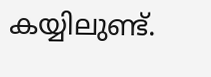കയ്യിലുണ്ട്.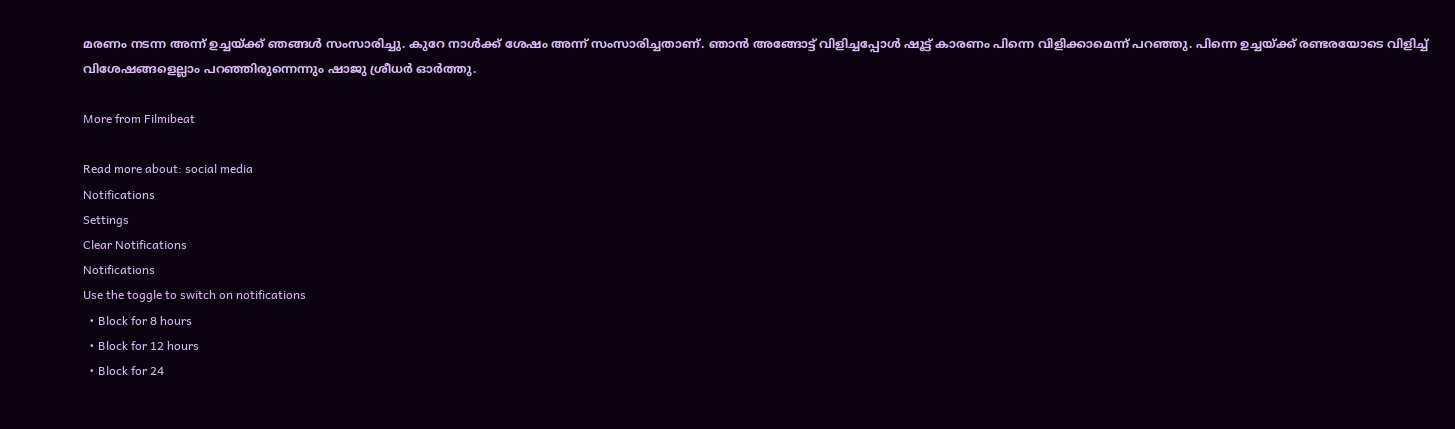മരണം നടന്ന അന്ന് ഉച്ചയ്ക്ക് ഞങ്ങൾ സംസാരിച്ചു. കുറേ നാൾക്ക് ശേഷം അന്ന് സംസാരിച്ചതാണ്. ഞാൻ അങ്ങോട്ട് വിളിച്ചപ്പോൾ ഷൂട്ട് കാരണം പിന്നെ വിളിക്കാമെന്ന് പറഞ്ഞു. പിന്നെ ഉച്ചയ്ക്ക് രണ്ടരയോടെ വിളിച്ച് വിശേഷങ്ങളെല്ലാം പറഞ്ഞിരുന്നെന്നും ഷാജു ശ്രീധർ ഓർത്തു.

More from Filmibeat

Read more about: social media
Notifications
Settings
Clear Notifications
Notifications
Use the toggle to switch on notifications
  • Block for 8 hours
  • Block for 12 hours
  • Block for 24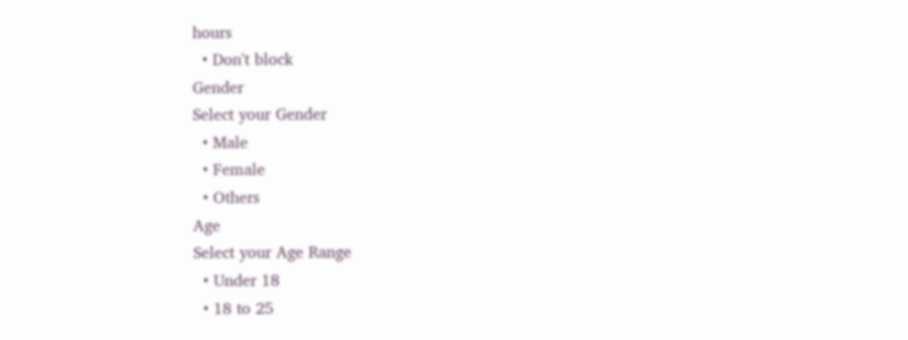hours
  • Don't block
Gender
Select your Gender
  • Male
  • Female
  • Others
Age
Select your Age Range
  • Under 18
  • 18 to 25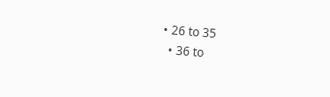• 26 to 35
  • 36 to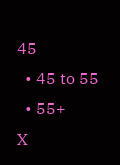45
  • 45 to 55
  • 55+
X